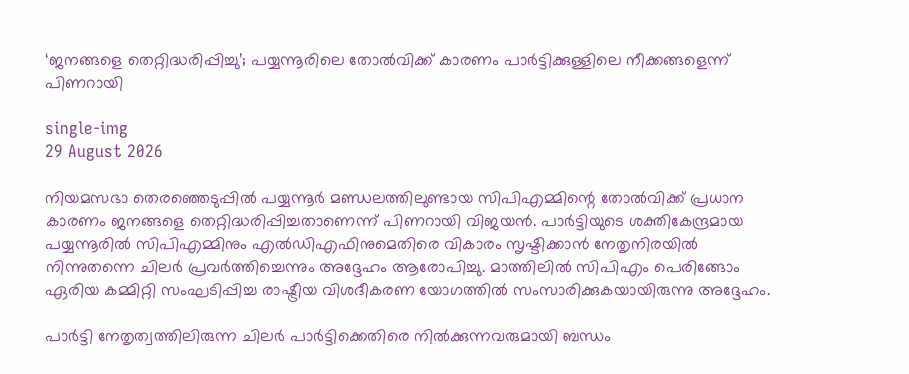‘ജനങ്ങളെ തെറ്റിദ്ധരിപ്പിച്ചു’; പയ്യന്നൂരിലെ തോൽവിക്ക് കാരണം പാർട്ടിക്കുള്ളിലെ നീക്കങ്ങളെന്ന് പിണറായി

single-img
29 August 2026

നിയമസഭാ തെരഞ്ഞെടുപ്പിൽ പയ്യന്നൂർ മണ്ഡലത്തിലുണ്ടായ സിപിഎമ്മിന്റെ തോൽവിക്ക് പ്രധാന കാരണം ജനങ്ങളെ തെറ്റിദ്ധരിപ്പിച്ചതാണെന്ന് പിണറായി വിജയൻ. പാർട്ടിയുടെ ശക്തികേന്ദ്രമായ പയ്യന്നൂരിൽ സിപിഎമ്മിനും എൽഡിഎഫിനുമെതിരെ വികാരം സൃഷ്ടിക്കാൻ നേതൃനിരയിൽ നിന്നുതന്നെ ചിലർ പ്രവർത്തിച്ചെന്നും അദ്ദേഹം ആരോപിച്ചു. മാത്തിലിൽ സിപിഎം പെരിങ്ങോം ഏരിയ കമ്മിറ്റി സംഘടിപ്പിച്ച രാഷ്ട്രീയ വിശദീകരണ യോഗത്തിൽ സംസാരിക്കുകയായിരുന്നു അദ്ദേഹം.

പാർട്ടി നേതൃത്വത്തിലിരുന്ന ചിലർ പാർട്ടിക്കെതിരെ നിൽക്കുന്നവരുമായി ബന്ധം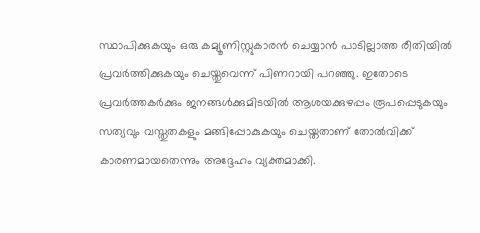സ്ഥാപിക്കുകയും ഒരു കമ്യൂണിസ്റ്റുകാരൻ ചെയ്യാൻ പാടില്ലാത്ത രീതിയിൽ പ്രവർത്തിക്കുകയും ചെയ്തുവെന്ന് പിണറായി പറഞ്ഞു. ഇതോടെ പ്രവർത്തകർക്കും ജനങ്ങൾക്കുമിടയിൽ ആശയക്കുഴപ്പം രൂപപ്പെടുകയും സത്യവും വസ്തുതകളും മങ്ങിപ്പോകുകയും ചെയ്തതാണ് തോൽവിക്ക് കാരണമായതെന്നും അദ്ദേഹം വ്യക്തമാക്കി.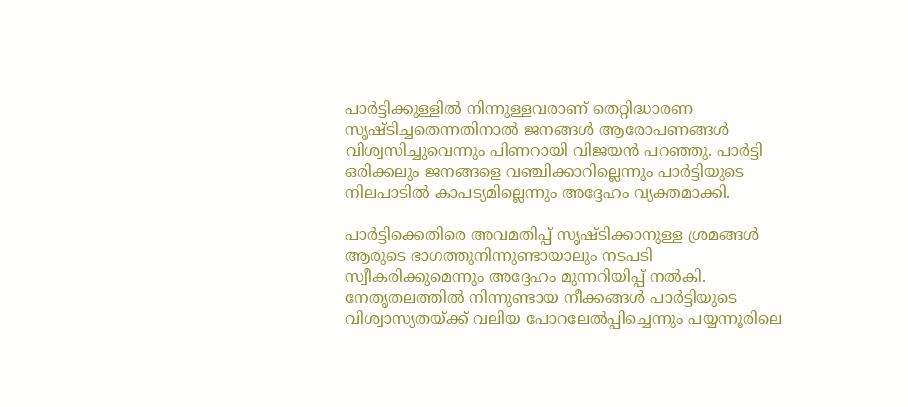പാർട്ടിക്കുള്ളിൽ നിന്നുള്ളവരാണ് തെറ്റിദ്ധാരണ സൃഷ്ടിച്ചതെന്നതിനാൽ ജനങ്ങൾ ആരോപണങ്ങൾ വിശ്വസിച്ചുവെന്നും പിണറായി വിജയൻ പറഞ്ഞു. പാർട്ടി ഒരിക്കലും ജനങ്ങളെ വഞ്ചിക്കാറില്ലെന്നും പാർട്ടിയുടെ നിലപാടിൽ കാപട്യമില്ലെന്നും അദ്ദേഹം വ്യക്തമാക്കി.

പാർട്ടിക്കെതിരെ അവമതിപ്പ് സൃഷ്ടിക്കാനുള്ള ശ്രമങ്ങൾ ആരുടെ ഭാഗത്തുനിന്നുണ്ടായാലും നടപടി സ്വീകരിക്കുമെന്നും അദ്ദേഹം മുന്നറിയിപ്പ് നൽകി. നേതൃതലത്തിൽ നിന്നുണ്ടായ നീക്കങ്ങൾ പാർട്ടിയുടെ വിശ്വാസ്യതയ്ക്ക് വലിയ പോറലേൽപ്പിച്ചെന്നും പയ്യന്നൂരിലെ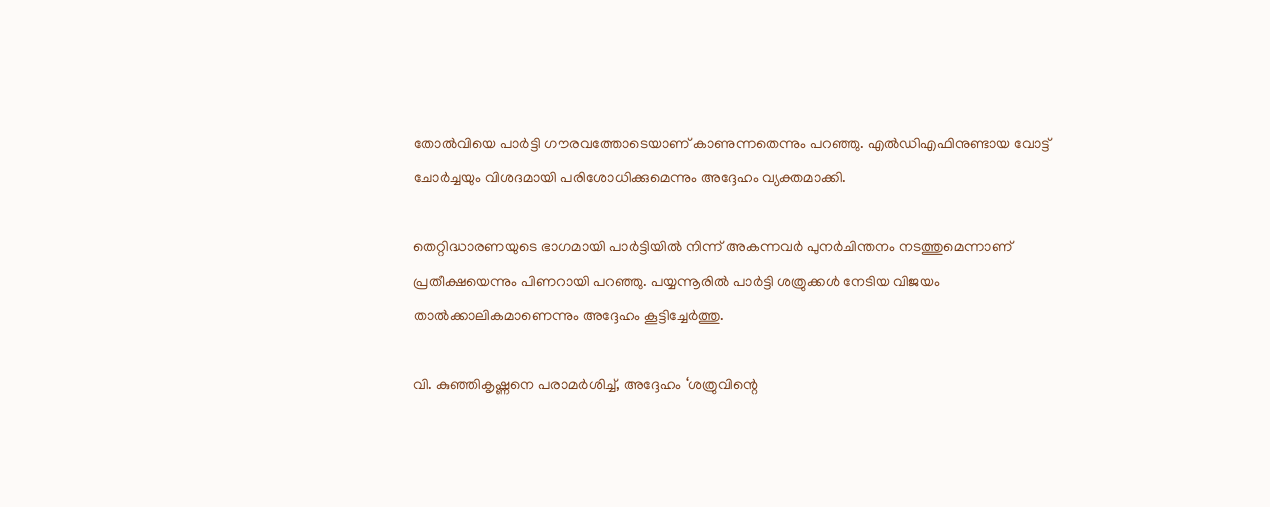തോൽവിയെ പാർട്ടി ഗൗരവത്തോടെയാണ് കാണുന്നതെന്നും പറഞ്ഞു. എൽഡിഎഫിനുണ്ടായ വോട്ട് ചോർച്ചയും വിശദമായി പരിശോധിക്കുമെന്നും അദ്ദേഹം വ്യക്തമാക്കി.

തെറ്റിദ്ധാരണയുടെ ഭാഗമായി പാർട്ടിയിൽ നിന്ന് അകന്നവർ പുനർചിന്തനം നടത്തുമെന്നാണ് പ്രതീക്ഷയെന്നും പിണറായി പറഞ്ഞു. പയ്യന്നൂരിൽ പാർട്ടി ശത്രുക്കൾ നേടിയ വിജയം താൽക്കാലികമാണെന്നും അദ്ദേഹം കൂട്ടിച്ചേർത്തു.

വി. കുഞ്ഞികൃഷ്ണനെ പരാമർശിച്ച്, അദ്ദേഹം ‘ശത്രുവിന്റെ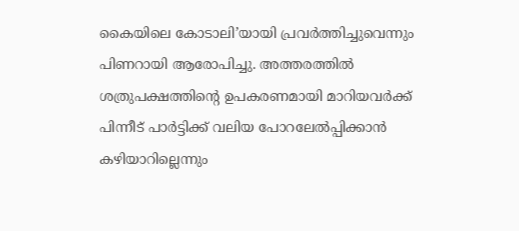കൈയിലെ കോടാലി’യായി പ്രവർത്തിച്ചുവെന്നും പിണറായി ആരോപിച്ചു. അത്തരത്തിൽ ശത്രുപക്ഷത്തിന്റെ ഉപകരണമായി മാറിയവർക്ക് പിന്നീട് പാർട്ടിക്ക് വലിയ പോറലേൽപ്പിക്കാൻ കഴിയാറില്ലെന്നും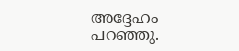അദ്ദേഹം പറഞ്ഞു.